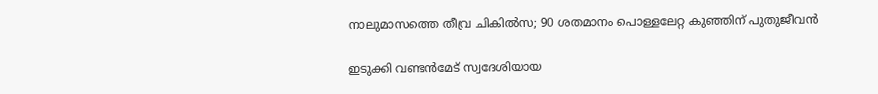നാലുമാസത്തെ തീവ്ര ചികിൽസ; 90 ശതമാനം പൊള്ളലേറ്റ കുഞ്ഞിന് പുതുജീവൻ

ഇടുക്കി വണ്ടൻമേട് സ്വദേശിയായ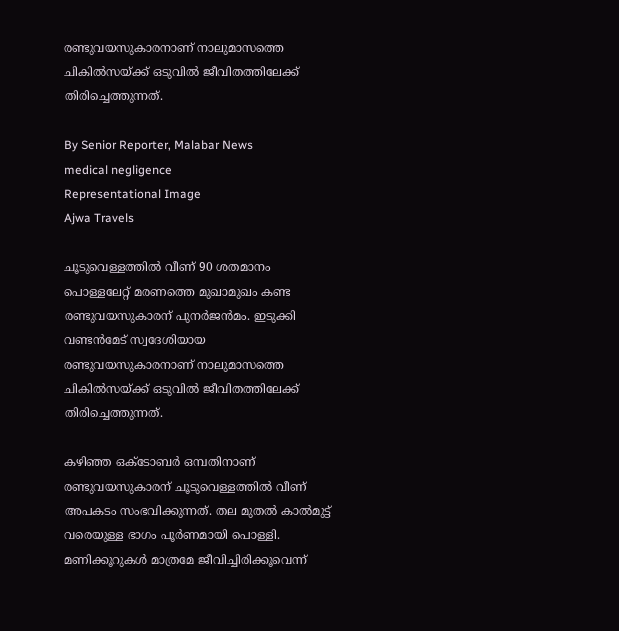രണ്ടുവയസുകാരനാണ് നാലുമാസത്തെ ചികിൽസയ്‌ക്ക് ഒടുവിൽ ജീവിതത്തിലേക്ക് തിരിച്ചെത്തുന്നത്.

By Senior Reporter, Malabar News
medical negligence
Representational Image
Ajwa Travels

ചൂടുവെള്ളത്തിൽ വീണ് 90 ശതമാനം പൊള്ളലേറ്റ് മരണത്തെ മുഖാമുഖം കണ്ട രണ്ടുവയസുകാരന് പുനർജൻമം. ഇടുക്കി വണ്ടൻമേട് സ്വദേശിയായ രണ്ടുവയസുകാരനാണ് നാലുമാസത്തെ ചികിൽസയ്‌ക്ക് ഒടുവിൽ ജീവിതത്തിലേക്ക് തിരിച്ചെത്തുന്നത്.

കഴിഞ്ഞ ഒക്‌ടോബർ ഒമ്പതിനാണ് രണ്ടുവയസുകാരന് ചൂടുവെള്ളത്തിൽ വീണ് അപകടം സംഭവിക്കുന്നത്. തല മുതൽ കാൽമുട്ട് വരെയുള്ള ഭാഗം പൂർണമായി പൊള്ളി. മണിക്കൂറുകൾ മാത്രമേ ജീവിച്ചിരിക്കൂവെന്ന്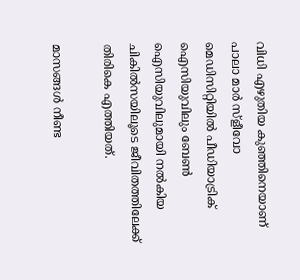വിധി എഴുതിയ കുഞ്ഞിനെയാണ് പാലാ മാർ സ്ളീവോ മെഡിസിറ്റിയിൽ പീഡിയാട്രിക് ഐസിയുവിലും ബേൺ ഐസിയുവിലുമായി നൽകിയ ചികിൽസയിലൂടെ ജീവിതത്തിലേക്ക് തിരികെ എത്തിയത്.

മാസങ്ങൾ നീണ്ട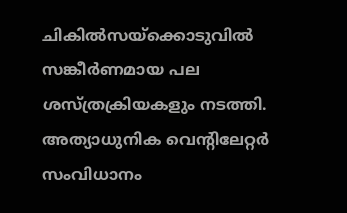ചികിൽസയ്‌ക്കൊടുവിൽ സങ്കീർണമായ പല ശസ്‌ത്രക്രിയകളും നടത്തി. അത്യാധുനിക വെന്റിലേറ്റർ സംവിധാനം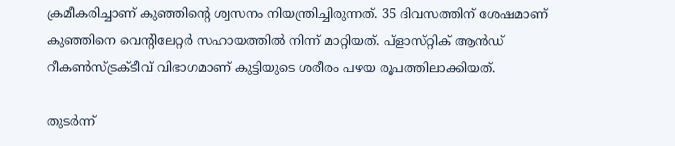ക്രമീകരിച്ചാണ് കുഞ്ഞിന്റെ ശ്വസനം നിയന്ത്രിച്ചിരുന്നത്. 35 ദിവസത്തിന് ശേഷമാണ് കുഞ്ഞിനെ വെന്റിലേറ്റർ സഹായത്തിൽ നിന്ന് മാറ്റിയത്. പ്‌ളാസ്‌റ്റിക് ആൻഡ് റീകൺസ്‌ട്രക്‌ടീവ്‌ വിഭാഗമാണ് കുട്ടിയുടെ ശരീരം പഴയ രൂപത്തിലാക്കിയത്.

തുടർന്ന്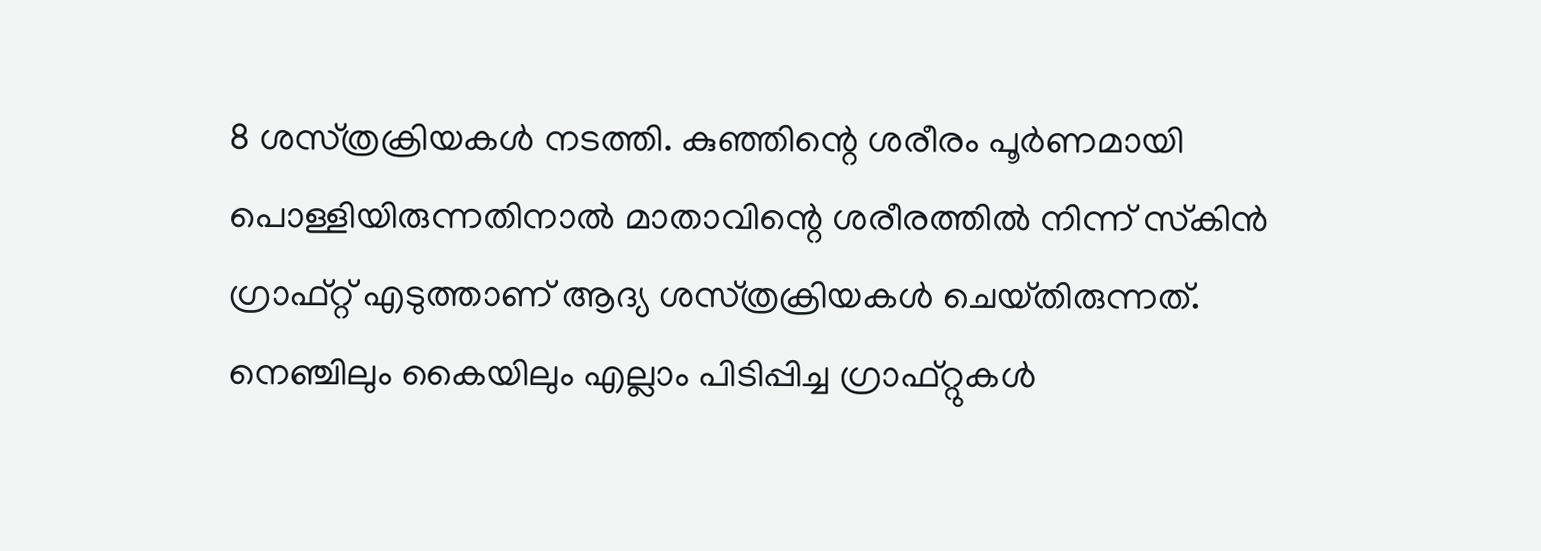8 ശസ്‌ത്രക്രിയകൾ നടത്തി. കുഞ്ഞിന്റെ ശരീരം പൂർണമായി പൊള്ളിയിരുന്നതിനാൽ മാതാവിന്റെ ശരീരത്തിൽ നിന്ന് സ്‌കിൻ ഗ്രാഫ്റ്റ്‌ എടുത്താണ് ആദ്യ ശസ്‌ത്രക്രിയകൾ ചെയ്‌തിരുന്നത്‌. നെഞ്ചിലും കൈയിലും എല്ലാം പിടിപ്പിച്ച ഗ്രാഫ്റ്റുകൾ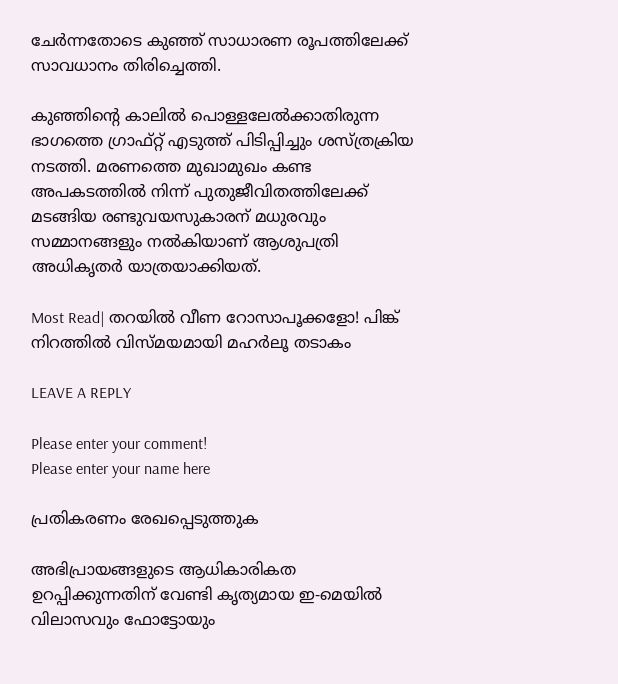ചേർന്നതോടെ കുഞ്ഞ് സാധാരണ രൂപത്തിലേക്ക് സാവധാനം തിരിച്ചെത്തി.

കുഞ്ഞിന്റെ കാലിൽ പൊള്ളലേൽക്കാതിരുന്ന ഭാഗത്തെ ഗ്രാഫ്റ്റ് എടുത്ത് പിടിപ്പിച്ചും ശസ്‌ത്രക്രിയ നടത്തി. മരണത്തെ മുഖാമുഖം കണ്ട അപകടത്തിൽ നിന്ന് പുതുജീവിതത്തിലേക്ക് മടങ്ങിയ രണ്ടുവയസുകാരന് മധുരവും സമ്മാനങ്ങളും നൽകിയാണ് ആശുപത്രി അധികൃതർ യാത്രയാക്കിയത്.

Most Read| തറയിൽ വീണ റോസാപൂക്കളോ! പിങ്ക് നിറത്തിൽ വിസ്‌മയമായി മഹർലൂ തടാകം

LEAVE A REPLY

Please enter your comment!
Please enter your name here

പ്രതികരണം രേഖപ്പെടുത്തുക

അഭിപ്രായങ്ങളുടെ ആധികാരികത ഉറപ്പിക്കുന്നതിന് വേണ്ടി കൃത്യമായ ഇ-മെയിൽ വിലാസവും ഫോട്ടോയും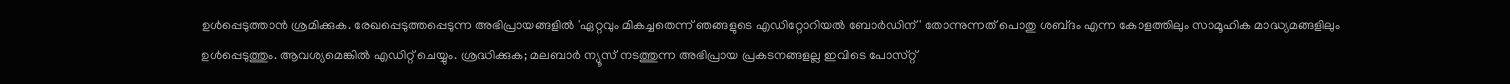ഉൾപ്പെടുത്താൻ ശ്രമിക്കുക. രേഖപ്പെടുത്തപ്പെടുന്ന അഭിപ്രായങ്ങളിൽ 'ഏറ്റവും മികച്ചതെന്ന് ഞങ്ങളുടെ എഡിറ്റോറിയൽ ബോർഡിന്' തോന്നുന്നത് പൊതു ശബ്‌ദം എന്ന കോളത്തിലും സാമൂഹിക മാദ്ധ്യമങ്ങളിലും ഉൾപ്പെടുത്തും. ആവശ്യമെങ്കിൽ എഡിറ്റ് ചെയ്യും. ശ്രദ്ധിക്കുക; മലബാർ ന്യൂസ് നടത്തുന്ന അഭിപ്രായ പ്രകടനങ്ങളല്ല ഇവിടെ പോസ്‌റ്റ്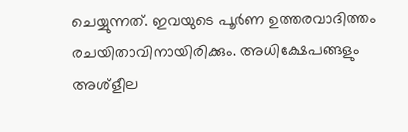ചെയ്യുന്നത്. ഇവയുടെ പൂർണ ഉത്തരവാദിത്തം രചയിതാവിനായിരിക്കും. അധിക്ഷേപങ്ങളും അശ്‌ളീല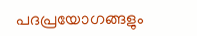പദപ്രയോഗങ്ങളും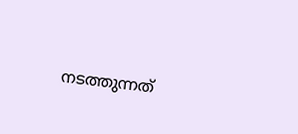നടത്തുന്നത്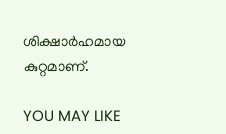ശിക്ഷാർഹമായ കുറ്റമാണ്.

YOU MAY LIKE